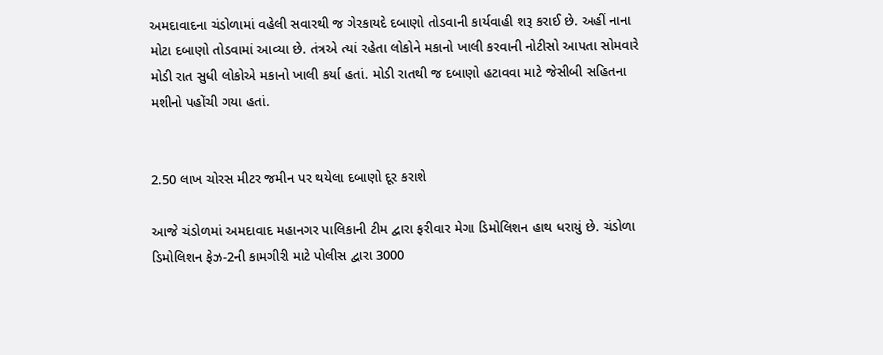અમદાવાદના ચંડોળામાં વહેલી સવારથી જ ગેરકાયદે દબાણો તોડવાની કાર્યવાહી શરૂ કરાઈ છે. અહીં નાના મોટા દબાણો તોડવામાં આવ્યા છે. તંત્રએ ત્યાં રહેતા લોકોને મકાનો ખાલી કરવાની નોટીસો આપતા સોમવારે મોડી રાત સુધી લોકોએ મકાનો ખાલી કર્યા હતાં. મોડી રાતથી જ દબાણો હટાવવા માટે જેસીબી સહિતના મશીનો પહોંચી ગયા હતાં.


2.50 લાખ ચોરસ મીટર જમીન પર થયેલા દબાણો દૂર કરાશે

આજે ચંડોળમાં અમદાવાદ મહાનગર પાલિકાની ટીમ દ્વારા ફરીવાર મેગા ડિમોલિશન હાથ ધરાયું છે. ચંડોળા ડિમોલિશન ફેઝ-2ની કામગીરી માટે પોલીસ દ્વારા 3000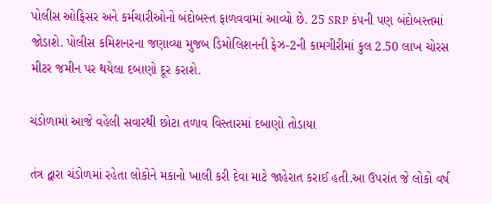પોલીસ ઓફિસર અને કર્મચારીઓનો બંદોબસ્ત ફાળવવામાં આવ્યો છે. 25 SRP કંપની પણ બંદોબસ્તમાં જોડાશે. પોલીસ કમિશનરના જણાવ્યા મુજબ ડિમોલિશનની ફેઝ-2ની કામગીરીમાં કુલ 2.50 લાખ ચોરસ મીટર જમીન પર થયેલા દબાણો દૂર કરાશે.

ચંડોળામાં આજે વહેલી સવારથી છોટા તળાવ વિસ્તારમાં દબાણો તોડાયા

તંત્ર દ્વારા ચંડોળમાં રહેતા લોકોને મકાનો ખાલી કરી દેવા માટે જાહેરાત કરાઈ હતી.આ ઉપરાંત જે લોકો વર્ષ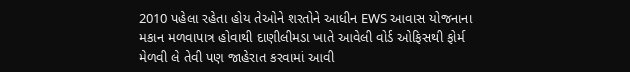2010 પહેલા રહેતા હોય તેઓને શરતોને આધીન EWS આવાસ યોજનાના મકાન મળવાપાત્ર હોવાથી દાણીલીમડા ખાતે આવેલી વોર્ડ ઓફિસથી ફોર્મ મેળવી લે તેવી પણ જાહેરાત કરવામાં આવી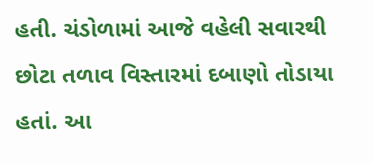હતી. ચંડોળામાં આજે વહેલી સવારથી છોટા તળાવ વિસ્તારમાં દબાણો તોડાયા હતાં. આ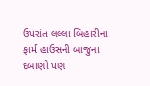ઉપરાંત લલ્લા બિહારીના ફાર્મ હાઉસની બાજુના દબાણો પણ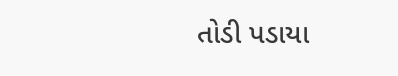તોડી પડાયા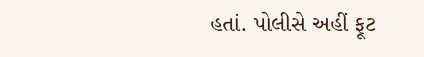હતાં. પોલીસે અહીં ફૂટ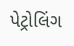પેટ્રોલિંગ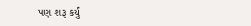પણ શરૂ કર્યું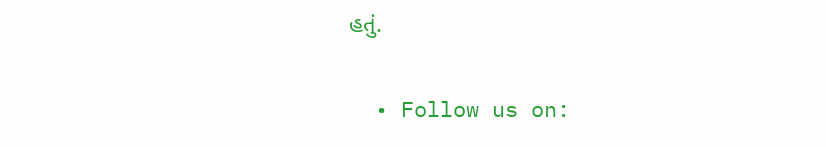હતું.


  • Follow us on: